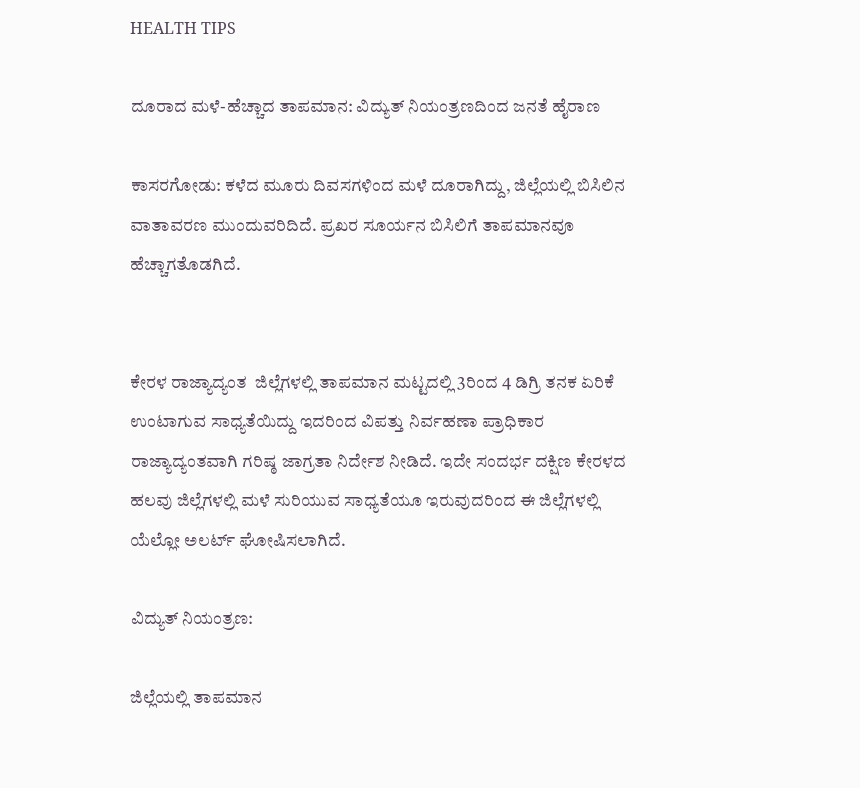HEALTH TIPS

ದೂರಾದ ಮಳೆ-ಹೆಚ್ಚಾದ ತಾಪಮಾನ: ವಿದ್ಯುತ್ ನಿಯಂತ್ರಣದಿಂದ ಜನತೆ ಹೈರಾಣ

ಕಾಸರಗೋಡು: ಕಳೆದ ಮೂರು ದಿವಸಗಳಿಂದ ಮಳೆ ದೂರಾಗಿದ್ದು, ಜಿಲ್ಲೆಯಲ್ಲಿ ಬಿಸಿಲಿನ ವಾತಾವರಣ ಮುಂದುವರಿದಿದೆ. ಪ್ರಖರ ಸೂರ್ಯನ ಬಿಸಿಲಿಗೆ ತಾಪಮಾನವೂ ಹೆಚ್ಚಾಗತೊಡಗಿದೆ.


ಕೇರಳ ರಾಜ್ಯಾದ್ಯಂತ  ಜಿಲ್ಲೆಗಳಲ್ಲಿ ತಾಪಮಾನ ಮಟ್ಟದಲ್ಲಿ 3ರಿಂದ 4 ಡಿಗ್ರಿ ತನಕ ಏರಿಕೆ ಉಂಟಾಗುವ ಸಾಧ್ಯತೆಯಿದ್ದು ಇದರಿಂದ ವಿಪತ್ತು ನಿರ್ವಹಣಾ ಪ್ರಾಧಿಕಾರ ರಾಜ್ಯಾದ್ಯಂತವಾಗಿ ಗರಿಷ್ಠ ಜಾಗ್ರತಾ ನಿರ್ದೇಶ ನೀಡಿದೆ. ಇದೇ ಸಂದರ್ಭ ದಕ್ಷಿಣ ಕೇರಳದ ಹಲವು ಜಿಲ್ಲೆಗಳಲ್ಲಿ ಮಳೆ ಸುರಿಯುವ ಸಾಧ್ಯತೆಯೂ ಇರುವುದರಿಂದ ಈ ಜಿಲ್ಲೆಗಳಲ್ಲಿ ಯೆಲ್ಲೋ ಅಲರ್ಟ್ ಘೋಷಿಸಲಾಗಿದೆ.

ವಿದ್ಯುತ್ ನಿಯಂತ್ರಣ:

ಜಿಲ್ಲೆಯಲ್ಲಿ ತಾಪಮಾನ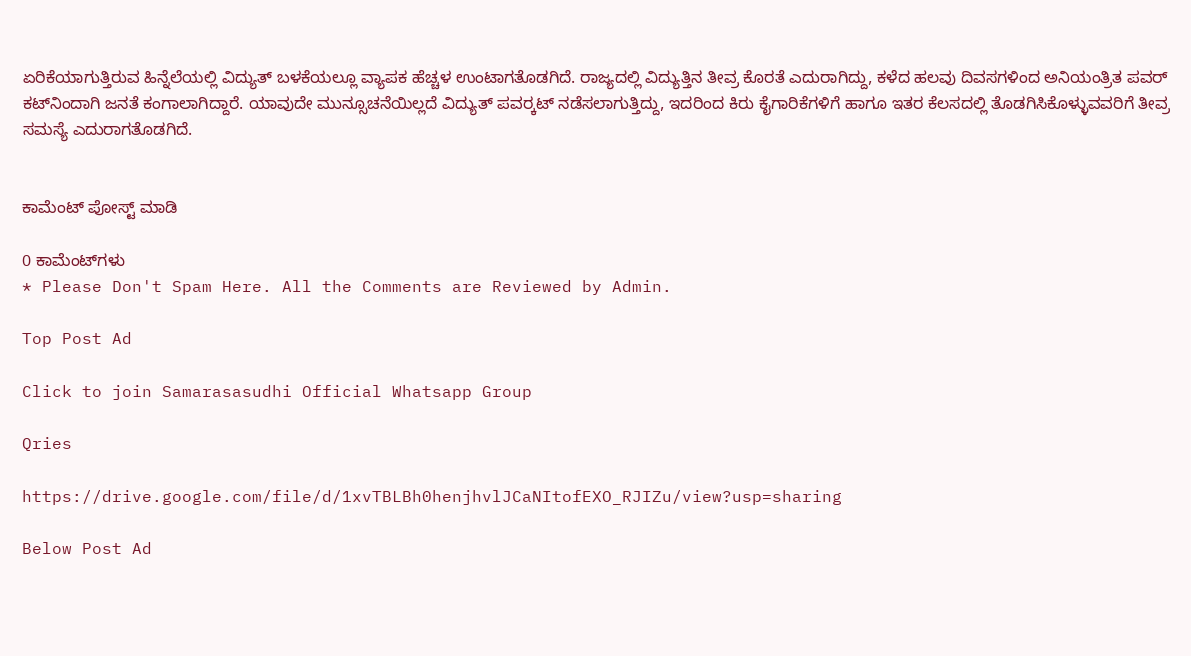ಏರಿಕೆಯಾಗುತ್ತಿರುವ ಹಿನ್ನೆಲೆಯಲ್ಲಿ ವಿದ್ಯುತ್ ಬಳಕೆಯಲ್ಲೂ ವ್ಯಾಪಕ ಹೆಚ್ಚಳ ಉಂಟಾಗತೊಡಗಿದೆ. ರಾಜ್ಯದಲ್ಲಿ ವಿದ್ಯುತ್ತಿನ ತೀವ್ರ ಕೊರತೆ ಎದುರಾಗಿದ್ದು, ಕಳೆದ ಹಲವು ದಿವಸಗಳಿಂದ ಅನಿಯಂತ್ರಿತ ಪವರ್ ಕಟ್‍ನಿಂದಾಗಿ ಜನತೆ ಕಂಗಾಲಾಗಿದ್ದಾರೆ. ಯಾವುದೇ ಮುನ್ಸೂಚನೆಯಿಲ್ಲದೆ ವಿದ್ಯುತ್ ಪವರ್‍ಕಟ್ ನಡೆಸಲಾಗುತ್ತಿದ್ದು, ಇದರಿಂದ ಕಿರು ಕೈಗಾರಿಕೆಗಳಿಗೆ ಹಾಗೂ ಇತರ ಕೆಲಸದಲ್ಲಿ ತೊಡಗಿಸಿಕೊಳ್ಳುವವರಿಗೆ ತೀವ್ರ ಸಮಸ್ಯೆ ಎದುರಾಗತೊಡಗಿದೆ.


ಕಾಮೆಂಟ್‌‌ ಪೋಸ್ಟ್‌ ಮಾಡಿ

0 ಕಾಮೆಂಟ್‌ಗಳು
* Please Don't Spam Here. All the Comments are Reviewed by Admin.

Top Post Ad

Click to join Samarasasudhi Official Whatsapp Group

Qries

https://drive.google.com/file/d/1xvTBLBh0henjhvlJCaNItofEXO_RJIZu/view?usp=sharing

Below Post Ad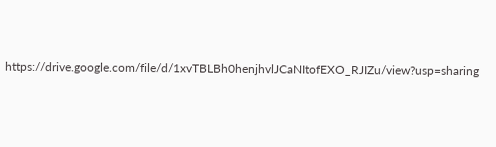https://drive.google.com/file/d/1xvTBLBh0henjhvlJCaNItofEXO_RJIZu/view?usp=sharing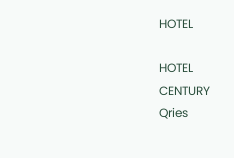HOTEL

HOTEL
CENTURY
Qries